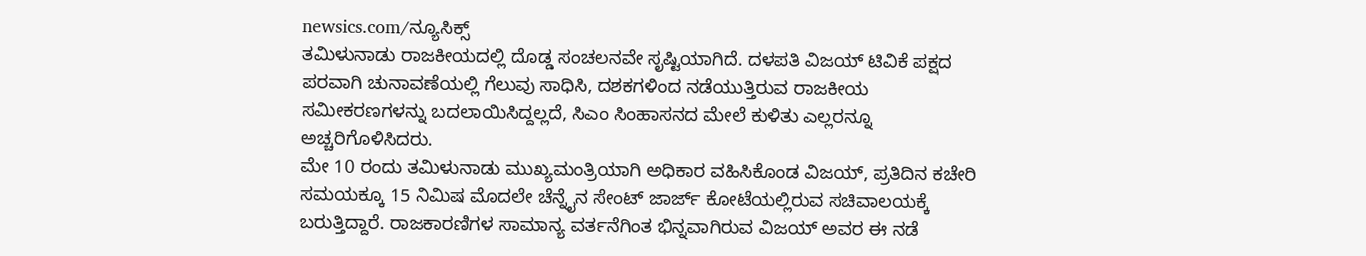newsics.com/ನ್ಯೂಸಿಕ್ಸ್
ತಮಿಳುನಾಡು ರಾಜಕೀಯದಲ್ಲಿ ದೊಡ್ಡ ಸಂಚಲನವೇ ಸೃಷ್ಟಿಯಾಗಿದೆ. ದಳಪತಿ ವಿಜಯ್ ಟಿವಿಕೆ ಪಕ್ಷದ ಪರವಾಗಿ ಚುನಾವಣೆಯಲ್ಲಿ ಗೆಲುವು ಸಾಧಿಸಿ, ದಶಕಗಳಿಂದ ನಡೆಯುತ್ತಿರುವ ರಾಜಕೀಯ ಸಮೀಕರಣಗಳನ್ನು ಬದಲಾಯಿಸಿದ್ದಲ್ಲದೆ, ಸಿಎಂ ಸಿಂಹಾಸನದ ಮೇಲೆ ಕುಳಿತು ಎಲ್ಲರನ್ನೂ ಅಚ್ಚರಿಗೊಳಿಸಿದರು.
ಮೇ 10 ರಂದು ತಮಿಳುನಾಡು ಮುಖ್ಯಮಂತ್ರಿಯಾಗಿ ಅಧಿಕಾರ ವಹಿಸಿಕೊಂಡ ವಿಜಯ್, ಪ್ರತಿದಿನ ಕಚೇರಿ ಸಮಯಕ್ಕೂ 15 ನಿಮಿಷ ಮೊದಲೇ ಚೆನ್ನೈನ ಸೇಂಟ್ ಜಾರ್ಜ್ ಕೋಟೆಯಲ್ಲಿರುವ ಸಚಿವಾಲಯಕ್ಕೆ ಬರುತ್ತಿದ್ದಾರೆ. ರಾಜಕಾರಣಿಗಳ ಸಾಮಾನ್ಯ ವರ್ತನೆಗಿಂತ ಭಿನ್ನವಾಗಿರುವ ವಿಜಯ್ ಅವರ ಈ ನಡೆ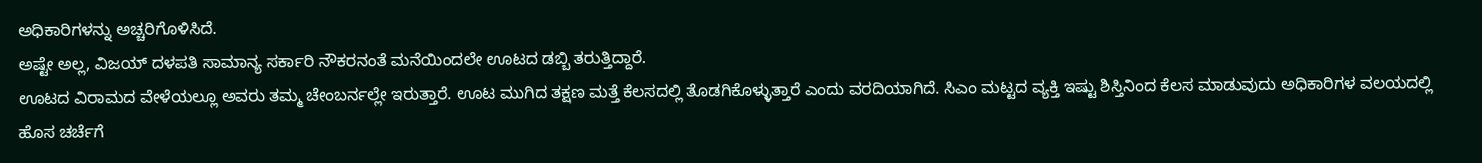ಅಧಿಕಾರಿಗಳನ್ನು ಅಚ್ಚರಿಗೊಳಿಸಿದೆ.
ಅಷ್ಟೇ ಅಲ್ಲ, ವಿಜಯ್ ದಳಪತಿ ಸಾಮಾನ್ಯ ಸರ್ಕಾರಿ ನೌಕರನಂತೆ ಮನೆಯಿಂದಲೇ ಊಟದ ಡಬ್ಬಿ ತರುತ್ತಿದ್ದಾರೆ.
ಊಟದ ವಿರಾಮದ ವೇಳೆಯಲ್ಲೂ ಅವರು ತಮ್ಮ ಚೇಂಬರ್ನಲ್ಲೇ ಇರುತ್ತಾರೆ. ಊಟ ಮುಗಿದ ತಕ್ಷಣ ಮತ್ತೆ ಕೆಲಸದಲ್ಲಿ ತೊಡಗಿಕೊಳ್ಳುತ್ತಾರೆ ಎಂದು ವರದಿಯಾಗಿದೆ. ಸಿಎಂ ಮಟ್ಟದ ವ್ಯಕ್ತಿ ಇಷ್ಟು ಶಿಸ್ತಿನಿಂದ ಕೆಲಸ ಮಾಡುವುದು ಅಧಿಕಾರಿಗಳ ವಲಯದಲ್ಲಿ ಹೊಸ ಚರ್ಚೆಗೆ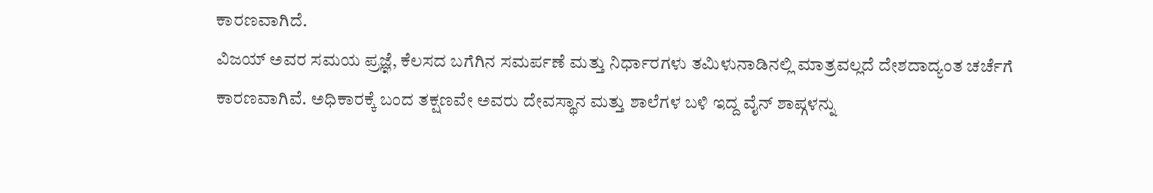ಕಾರಣವಾಗಿದೆ.
ವಿಜಯ್ ಅವರ ಸಮಯ ಪ್ರಜ್ಞೆ, ಕೆಲಸದ ಬಗೆಗಿನ ಸಮರ್ಪಣೆ ಮತ್ತು ನಿರ್ಧಾರಗಳು ತಮಿಳುನಾಡಿನಲ್ಲಿ ಮಾತ್ರವಲ್ಲದೆ ದೇಶದಾದ್ಯಂತ ಚರ್ಚೆಗೆ ಕಾರಣವಾಗಿವೆ. ಅಧಿಕಾರಕ್ಕೆ ಬಂದ ತಕ್ಷಣವೇ ಅವರು ದೇವಸ್ಥಾನ ಮತ್ತು ಶಾಲೆಗಳ ಬಳಿ ಇದ್ದ ವೈನ್ ಶಾಪ್ಗಳನ್ನು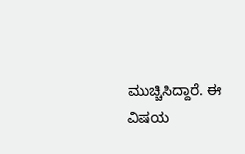ಮುಚ್ಚಿಸಿದ್ದಾರೆ. ಈ ವಿಷಯ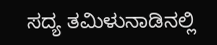ಸದ್ಯ ತಮಿಳುನಾಡಿನಲ್ಲಿ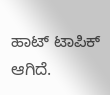ಹಾಟ್ ಟಾಪಿಕ್ ಆಗಿದೆ.